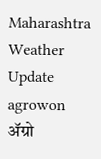Maharashtra Weather Update agrowon
ॲग्रो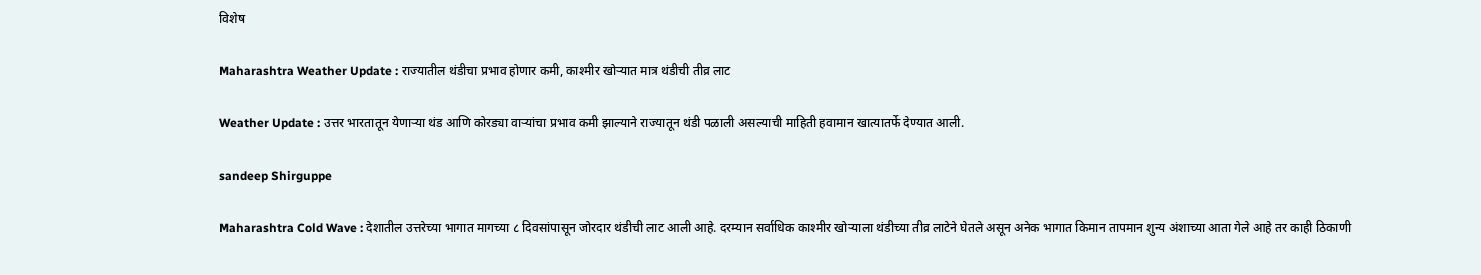विशेष

Maharashtra Weather Update : राज्यातील थंडीचा प्रभाव होणार कमी, काश्मीर खोऱ्यात मात्र थंडीची तीव्र लाट

Weather Update : उत्तर भारतातून येणाऱ्या थंड आणि कोरड्या वाऱ्यांचा प्रभाव कमी झाल्याने राज्यातून थंडी पळाली असल्याची माहिती हवामान खात्यातर्फे देण्यात आली.

sandeep Shirguppe

Maharashtra Cold Wave : देशातील उत्तरेच्या भागात मागच्या ८ दिवसांपासून जोरदार थंडीची लाट आली आहे. दरम्यान सर्वाधिक काश्मीर खोऱ्याला थंडीच्या तीव्र लाटेने घेतले असून अनेक भागात किमान तापमान शुन्य अंशाच्या आता गेले आहे तर काही ठिकाणी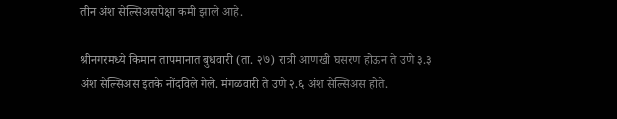तीन अंश सेल्सिअसपेक्षा कमी झाले आहे.

श्रीनगरमध्ये किमान तापमानात बुधवारी (ता. २७) रात्री आणखी घसरण होऊन ते उणे ३.३ अंश सेल्सिअस इतके नोंदविले गेले. मंगळवारी ते उणे २.६ अंश सेल्सिअस होते.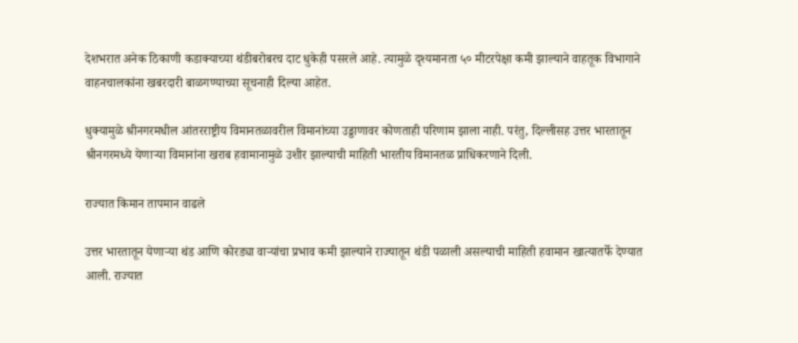देशभरात अनेक ठिकाणी कडाक्याच्या थंडीबरोबरच दाट धुकेही पसरले आहे. त्यामुळे दृश्यमानता ५० मीटरपेक्षा कमी झाल्याने वाहतूक विभागाने वाहनचालकांना खबरदारी बाळगण्याच्या सूचनाही दिल्या आहेत.

धुक्यामुळे श्रीनगरमधील आंतरराष्ट्रीय विमानतळावरील विमानांच्या उड्डाणावर कोणताही परिणाम झाला नाही. परंतु, दिल्लीसह उत्तर भारतातून श्रीनगरमध्ये येणाऱ्या विमानांना खराब हवामानामुळे उशीर झाल्याची माहिती भारतीय विमानतळ प्राधिकरणाने दिली.

राज्यात किमान तापमान वाढले

उत्तर भारतातून येणाऱ्या थंड आणि कोरड्या वाऱ्यांचा प्रभाव कमी झाल्याने राज्यातून थंडी पळाली असल्याची माहिती हवामान खात्यातर्फे देण्यात आली. राज्यात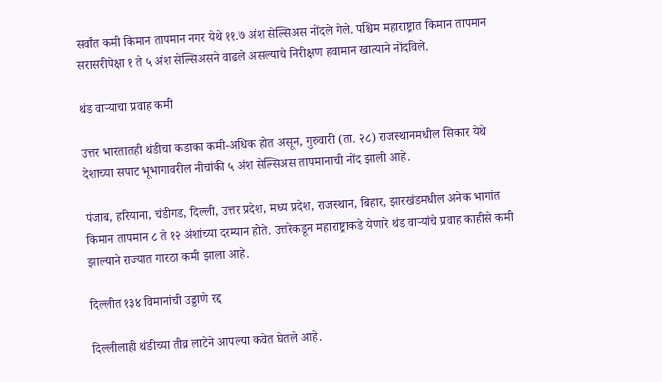सर्वांत कमी किमान तापमान नगर येथे ११.७ अंश सेल्सिअस नोंदले गेले. पश्चिम महाराष्ट्रात किमान तापमान सरासरीपेक्षा १ ते ५ अंश सेल्सिअसने वाढले असल्याचे निरीक्षण हवामान खात्याने नोंदविले.

थंड वाऱ्याचा प्रवाह कमी

उत्तर भारतातही थंडीचा कडाका कमी-अधिक होत असून, गुरुवारी (ता. २८) राजस्थानमधील सिकार येथे देशाच्या सपाट भूभागावरील नीचांकी ५ अंश सेल्सिअस तापमानाची नोंद झाली आहे.

पंजाब, हरियाना, चंडीगड, दिल्ली, उत्तर प्रदेश, मध्य प्रदेश, राजस्थान, बिहार, झारखंडमधील अनेक भागांत किमान तापमान ८ ते १२ अंशांच्या दरम्यान होते. उत्तरेकडून महाराष्ट्राकडे येणारे थंड वाऱ्यांचे प्रवाह काहीसे कमी झाल्याने राज्यात गारठा कमी झाला आहे.

दिल्लीत १३४ विमानांची उड्डाणे रद्द

दिल्लीलाही थंडीच्या तीव्र लाटेने आपल्या कवेत घेतले आहे.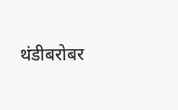थंडीबरोबर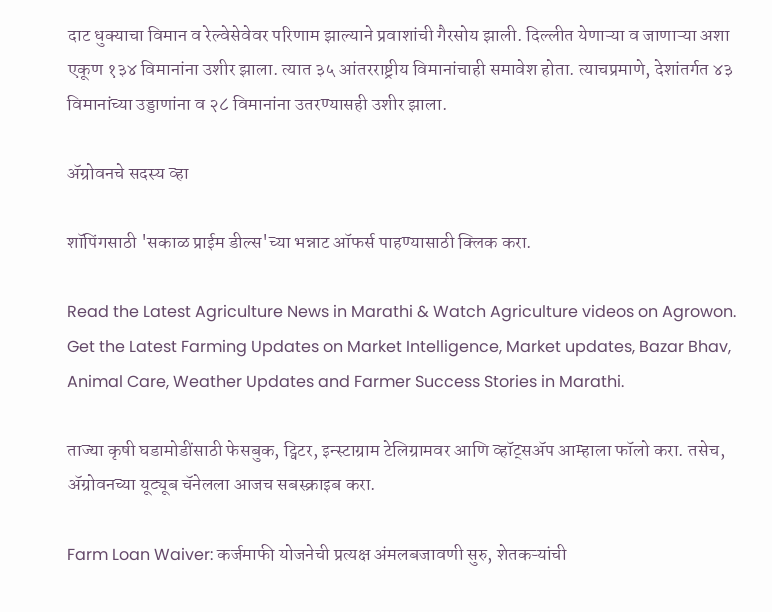दाट धुक्याचा विमान व रेल्वेसेवेवर परिणाम झाल्याने प्रवाशांची गैरसोय झाली. दिल्लीत येणाऱ्या व जाणाऱ्या अशा एकूण १३४ विमानांना उशीर झाला. त्यात ३५ आंतरराष्ट्रीय विमानांचाही समावेश होता. त्याचप्रमाणे, देशांतर्गत ४३ विमानांच्या उड्डाणांना व २८ विमानांना उतरण्यासही उशीर झाला.

ॲग्रोवनचे सदस्य व्हा

शॉपिंगसाठी 'सकाळ प्राईम डील्स'च्या भन्नाट ऑफर्स पाहण्यासाठी क्लिक करा.

Read the Latest Agriculture News in Marathi & Watch Agriculture videos on Agrowon. Get the Latest Farming Updates on Market Intelligence, Market updates, Bazar Bhav, Animal Care, Weather Updates and Farmer Success Stories in Marathi.

ताज्या कृषी घडामोडींसाठी फेसबुक, ट्विटर, इन्स्टाग्राम टेलिग्रामवर आणि व्हॉट्सॲप आम्हाला फॉलो करा. तसेच, ॲग्रोवनच्या यूट्यूब चॅनेलला आजच सबस्क्राइब करा.

Farm Loan Waiver: कर्जमाफी योजनेची प्रत्यक्ष अंमलबजावणी सुरु, शेतकऱ्यांची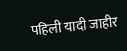पहिली यादी जाहीर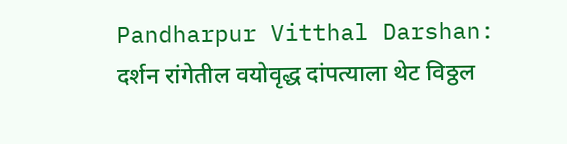Pandharpur Vitthal Darshan: दर्शन रांगेतील वयोवृद्ध दांपत्याला थेट विठ्ठल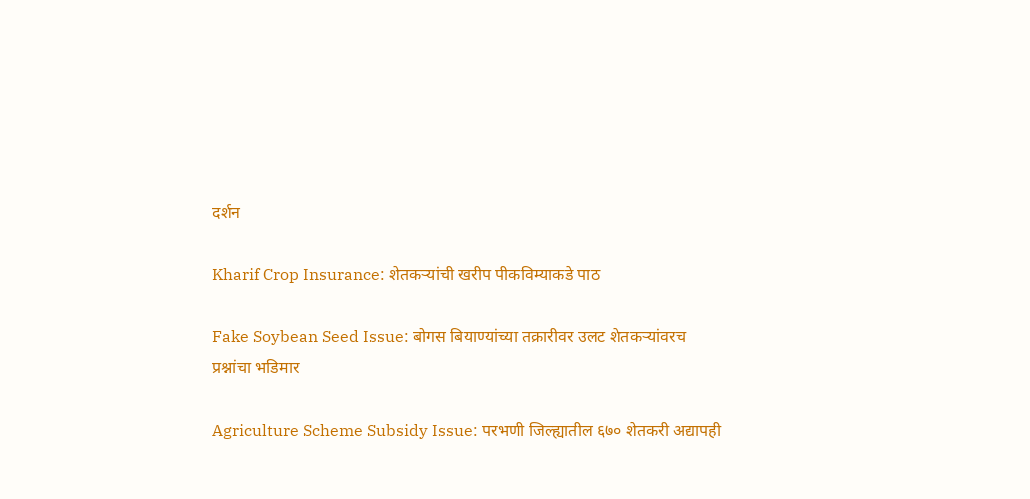दर्शन

Kharif Crop Insurance: शेतकऱ्यांची खरीप पीकविम्याकडे पाठ

Fake Soybean Seed Issue: बोगस बियाण्यांच्या तक्रारीवर उलट शेतकऱ्यांवरच प्रश्नांचा भडिमार

Agriculture Scheme Subsidy Issue: परभणी जिल्ह्यातील ६७० शेतकरी अद्यापही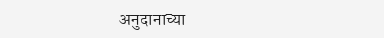अनुदानाच्या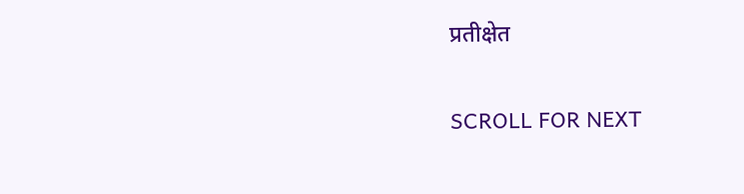प्रतीक्षेत

SCROLL FOR NEXT